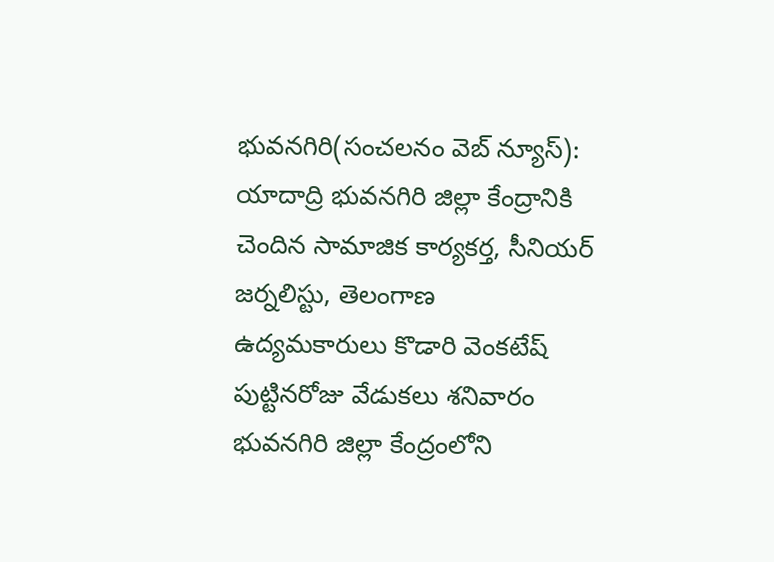భువనగిరి(సంచలనం వెబ్ న్యూస్):
యాదాద్రి భువనగిరి జిల్లా కేంద్రానికి చెందిన సామాజిక కార్యకర్త, సీనియర్ జర్నలిస్టు, తెలంగాణ ఉద్యమకారులు కొడారి వెంకటేష్ పుట్టినరోజు వేడుకలు శనివారం భువనగిరి జిల్లా కేంద్రంలోని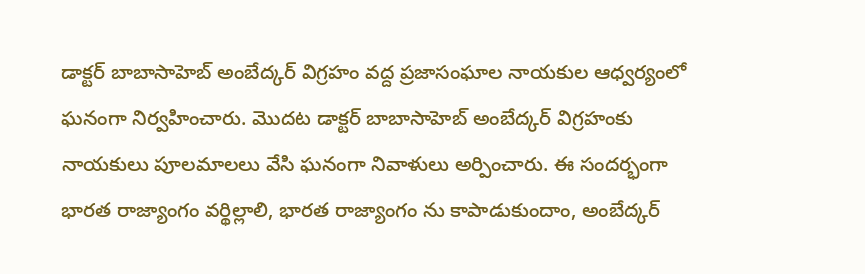డాక్టర్ బాబాసాహెబ్ అంబేద్కర్ విగ్రహం వద్ద ప్రజాసంఘాల నాయకుల ఆధ్వర్యంలో ఘనంగా నిర్వహించారు. మొదట డాక్టర్ బాబాసాహెబ్ అంబేద్కర్ విగ్రహంకు నాయకులు పూలమాలలు వేసి ఘనంగా నివాళులు అర్పించారు. ఈ సందర్భంగా భారత రాజ్యాంగం వర్థిల్లాలి, భారత రాజ్యాంగం ను కాపాడుకుందాం, అంబేద్కర్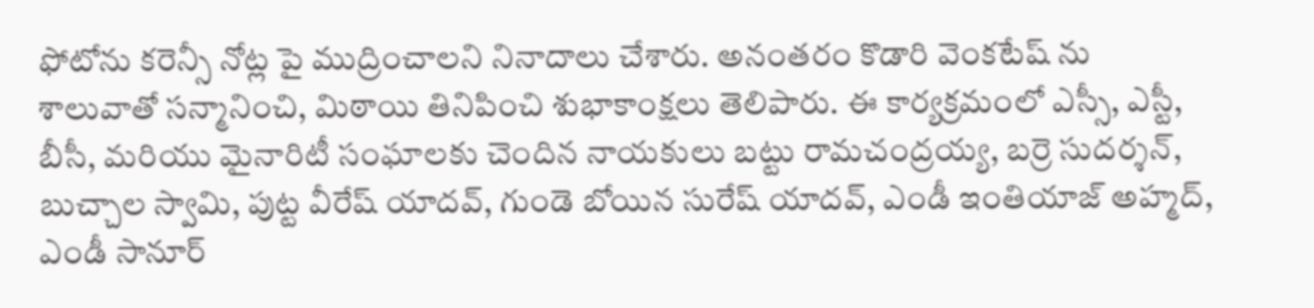ఫోటోను కరెన్సీ నోట్ల పై ముద్రించాలని నినాదాలు చేశారు. అనంతరం కొడారి వెంకటేష్ ను శాలువాతో సన్మానించి, మిఠాయి తినిపించి శుభాకాంక్షలు తెలిపారు. ఈ కార్యక్రమంలో ఎస్సీ, ఎస్టీ, బీసీ, మరియు మైనారిటీ సంఘాలకు చెందిన నాయకులు బట్టు రామచంద్రయ్య, బర్రె సుదర్శన్, బుచ్చాల స్వామి, పుట్ట వీరేష్ యాదవ్, గుండె బోయిన సురేష్ యాదవ్, ఎండీ ఇంతియాజ్ అహ్మద్, ఎండీ సానూర్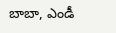బాబా, ఎండీ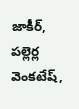జాకీర్, పల్లెర్ల వెంకటేష్,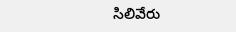సిలివేరు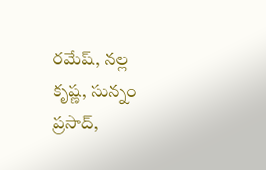రమేష్, నల్ల కృష్ణ, సున్నం ప్రసాద్,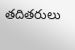తదితరులు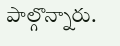పాల్గొన్నారు.